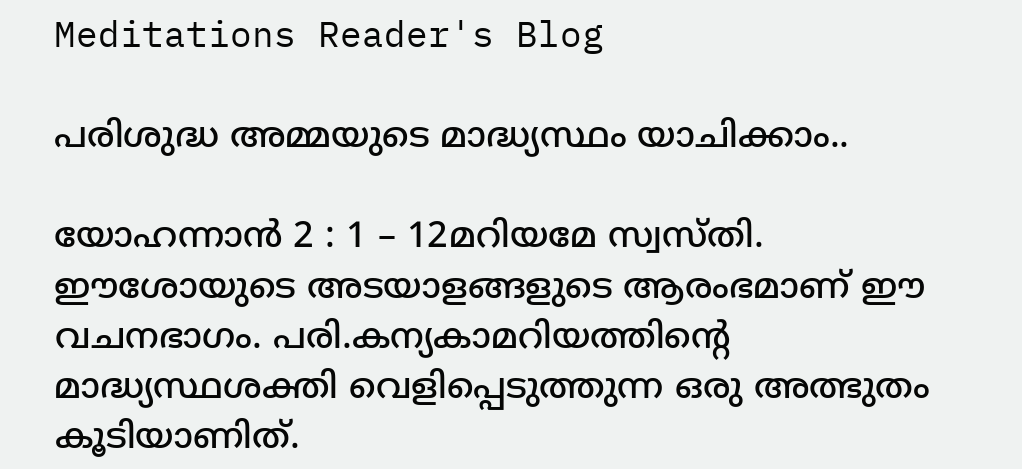Meditations Reader's Blog

പരിശുദ്ധ അമ്മയുടെ മാദ്ധ്യസ്ഥം യാചിക്കാം..

യോഹന്നാൻ 2 : 1 – 12മറിയമേ സ്വസ്തി. ഈശോയുടെ അടയാളങ്ങളുടെ ആരംഭമാണ് ഈ വചനഭാഗം. പരി.കന്യകാമറിയത്തിന്റെ മാദ്ധ്യസ്ഥശക്തി വെളിപ്പെടുത്തുന്ന ഒരു അത്ഭുതം കൂടിയാണിത്.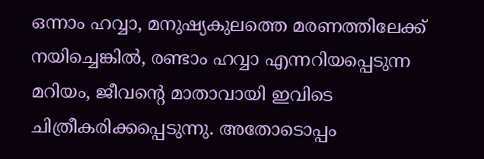ഒന്നാം ഹവ്വാ, മനുഷ്യകുലത്തെ മരണത്തിലേക്ക് നയിച്ചെങ്കിൽ, രണ്ടാം ഹവ്വാ എന്നറിയപ്പെടുന്ന മറിയം, ജീവന്റെ മാതാവായി ഇവിടെ ചിത്രീകരിക്കപ്പെടുന്നു. അതോടൊപ്പം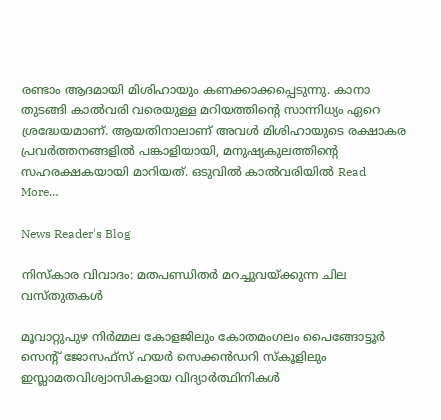രണ്ടാം ആദമായി മിശിഹായും കണക്കാക്കപ്പെടുന്നു. കാനാ തുടങ്ങി കാൽവരി വരെയുള്ള മറിയത്തിന്റെ സാന്നിധ്യം ഏറെ ശ്രദ്ധേയമാണ്. ആയതിനാലാണ് അവൾ മിശിഹായുടെ രക്ഷാകര പ്രവർത്തനങ്ങളിൽ പങ്കാളിയായി, മനുഷ്യകുലത്തിന്റെ സഹരക്ഷകയായി മാറിയത്. ഒടുവിൽ കാൽവരിയിൽ Read More…

News Reader's Blog

നിസ്കാര വിവാദം: മതപണ്ഡിതര്‍ മറച്ചുവയ്ക്കുന്ന ചില വസ്തുതകള്‍

മൂവാറ്റുപുഴ നിര്‍മ്മല കോളജിലും കോതമംഗലം പൈങ്ങോട്ടൂര്‍ സെന്‍റ് ജോസഫ്സ് ഹയര്‍ സെക്കന്‍ഡറി സ്കൂളിലും ഇസ്ലാമതവിശ്വാസികളായ വിദ്യാര്‍ത്ഥിനികള്‍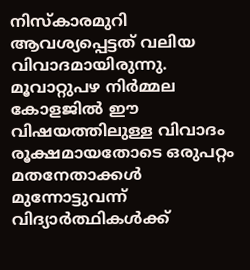നിസ്കാരമുറി ആവശ്യപ്പെട്ടത് വലിയ വിവാദമായിരുന്നു. മൂവാറ്റുപഴ നിര്‍മ്മല കോളജില്‍ ഈ വിഷയത്തിലുള്ള വിവാദം രൂക്ഷമായതോടെ ഒരുപറ്റം മതനേതാക്കള്‍ മുന്നോട്ടുവന്ന് വിദ്യാര്‍ത്ഥികള്‍ക്ക്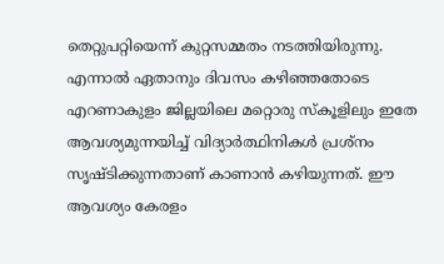തെറ്റുപറ്റിയെന്ന് കുറ്റസമ്മതം നടത്തിയിരുന്നു. എന്നാല്‍ ഏതാനും ദിവസം കഴിഞ്ഞതോടെ എറണാകുളം ജില്ലയിലെ മറ്റൊരു സ്കൂളിലും ഇതേ ആവശ്യമുന്നയിച്ച് വിദ്യാര്‍ത്ഥിനികള്‍ പ്രശ്നം സൃഷ്ടിക്കുന്നതാണ് കാണാന്‍ കഴിയുന്നത്. ഈ ആവശ്യം കേരളം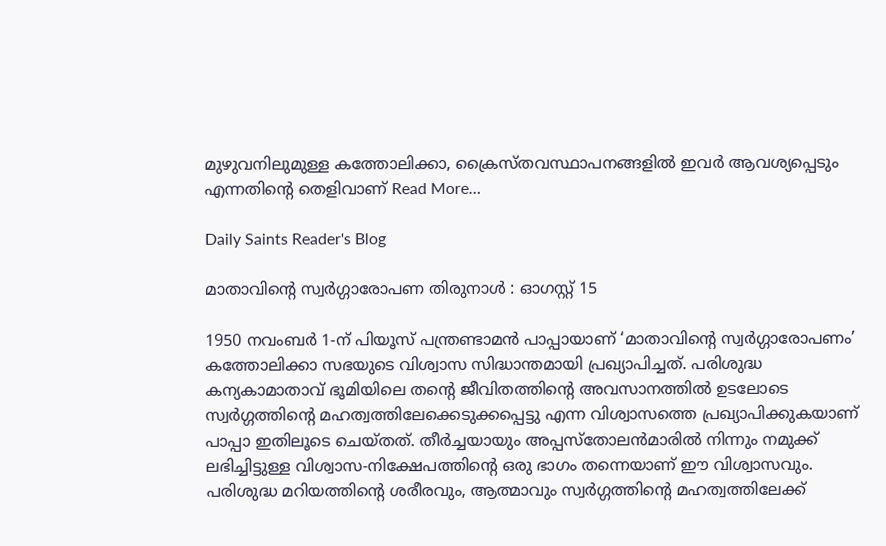മുഴുവനിലുമുള്ള കത്തോലിക്കാ, ക്രൈസ്തവസ്ഥാപനങ്ങളില്‍ ഇവര്‍ ആവശ്യപ്പെടും എന്നതിന്‍റെ തെളിവാണ് Read More…

Daily Saints Reader's Blog

മാതാവിന്റെ സ്വര്‍ഗ്ഗാരോപണ തിരുനാള്‍ : ഓഗസ്റ്റ് 15

1950 നവംബര്‍ 1-ന് പിയൂസ് പന്ത്രണ്ടാമന്‍ പാപ്പായാണ് ‘മാതാവിന്റെ സ്വര്‍ഗ്ഗാരോപണം’ കത്തോലിക്കാ സഭയുടെ വിശ്വാസ സിദ്ധാന്തമായി പ്രഖ്യാപിച്ചത്. പരിശുദ്ധ കന്യകാമാതാവ് ഭൂമിയിലെ തന്റെ ജീവിതത്തിന്റെ അവസാനത്തില്‍ ഉടലോടെ സ്വര്‍ഗ്ഗത്തിന്റെ മഹത്വത്തിലേക്കെടുക്കപ്പെട്ടു എന്ന വിശ്വാസത്തെ പ്രഖ്യാപിക്കുകയാണ് പാപ്പാ ഇതിലൂടെ ചെയ്തത്. തീര്‍ച്ചയായും അപ്പസ്തോലന്‍മാരില്‍ നിന്നും നമുക്ക് ലഭിച്ചിട്ടുള്ള വിശ്വാസ-നിക്ഷേപത്തിന്റെ ഒരു ഭാഗം തന്നെയാണ് ഈ വിശ്വാസവും. പരിശുദ്ധ മറിയത്തിന്റെ ശരീരവും, ആത്മാവും സ്വര്‍ഗ്ഗത്തിന്റെ മഹത്വത്തിലേക്ക്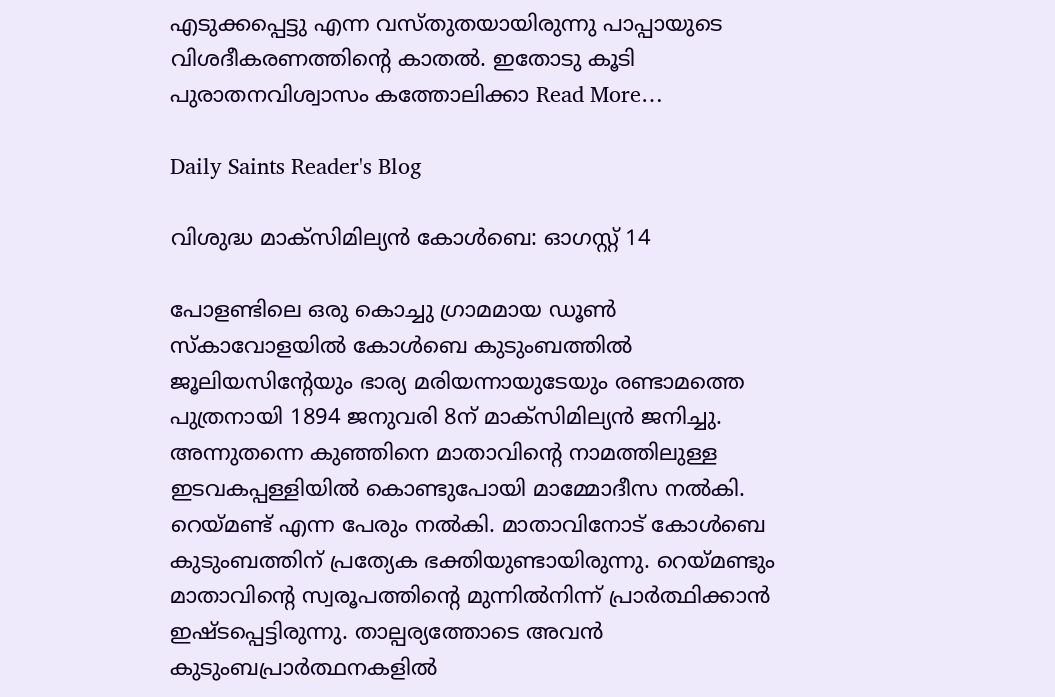എടുക്കപ്പെട്ടു എന്ന വസ്തുതയായിരുന്നു പാപ്പായുടെ വിശദീകരണത്തിന്റെ കാതല്‍. ഇതോടു കൂടി പുരാതനവിശ്വാസം കത്തോലിക്കാ Read More…

Daily Saints Reader's Blog

വിശുദ്ധ മാക്സിമില്യൻ കോൾബെ: ഓഗസ്റ്റ് 14

പോളണ്ടിലെ ഒരു കൊച്ചു ഗ്രാമമായ ഡൂൺ സ്കാവോളയിൽ കോൾബെ കുടുംബത്തിൽ ജൂലിയസിന്റേയും ഭാര്യ മരിയന്നായുടേയും രണ്ടാമത്തെ പുത്രനായി 1894 ജനുവരി 8ന് മാക്സിമില്യൻ ജനിച്ചു. അന്നുതന്നെ കുഞ്ഞിനെ മാതാവിന്റെ നാമത്തിലുള്ള ഇടവകപ്പള്ളിയിൽ കൊണ്ടുപോയി മാമ്മോദീസ നൽകി. റെയ്മണ്ട് എന്ന പേരും നൽകി. മാതാവിനോട് കോൾബെ കുടുംബത്തിന് പ്രത്യേക ഭക്തിയുണ്ടായിരുന്നു. റെയ്മണ്ടും മാതാവിന്റെ സ്വരൂപത്തിന്റെ മുന്നിൽനിന്ന് പ്രാർത്ഥിക്കാൻ ഇഷ്ടപ്പെട്ടിരുന്നു. താല്പര്യത്തോടെ അവൻ കുടുംബപ്രാർത്ഥനകളിൽ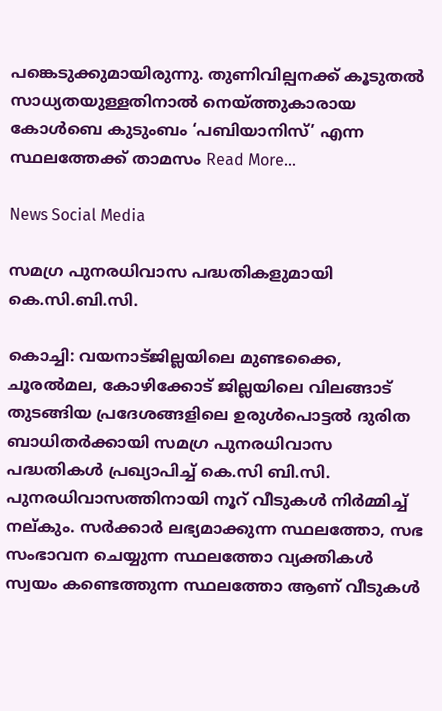പങ്കെടുക്കുമായിരുന്നു. തുണിവില്പനക്ക് കൂടുതൽ സാധ്യതയുള്ളതിനാൽ നെയ്ത്തുകാരായ കോൾബെ കുടുംബം ‘പബിയാനിസ്’ എന്ന സ്ഥലത്തേക്ക് താമസം Read More…

News Social Media

സമഗ്ര പുനരധിവാസ പദ്ധതികളുമായി കെ.സി.ബി.സി.

കൊച്ചി: വയനാട്ജില്ലയിലെ മുണ്ടക്കൈ, ചൂരല്‍മല, കോഴിക്കോട് ജില്ലയിലെ വിലങ്ങാട് തുടങ്ങിയ പ്രദേശങ്ങളിലെ ഉരുള്‍പൊട്ടല്‍ ദുരിത ബാധിതര്‍ക്കായി സമഗ്ര പുനരധിവാസ പദ്ധതികള്‍ പ്രഖ്യാപിച്ച് കെ.സി ബി.സി. പുനരധിവാസത്തിനായി നൂറ് വീടുകള്‍ നിര്‍മ്മിച്ച് നല്കും. സര്‍ക്കാര്‍ ലഭ്യമാക്കുന്ന സ്ഥലത്തോ, സഭ സംഭാവന ചെയ്യുന്ന സ്ഥലത്തോ വ്യക്തികള്‍ സ്വയം കണ്ടെത്തുന്ന സ്ഥലത്തോ ആണ് വീടുകള്‍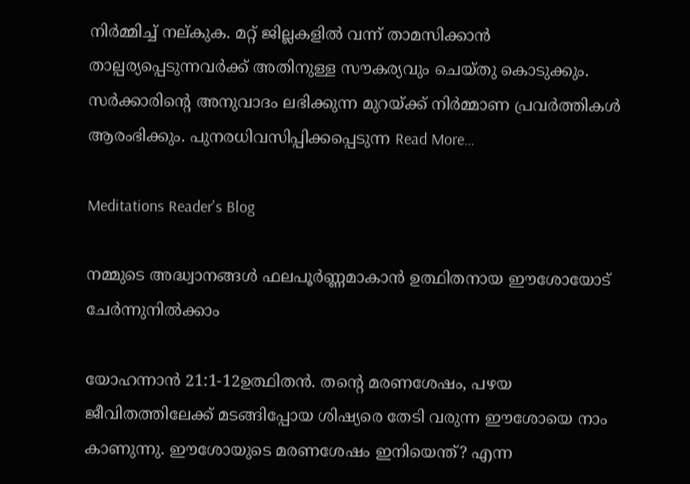നിര്‍മ്മിച്ച് നല്കുക. മറ്റ് ജില്ലകളില്‍ വന്ന് താമസിക്കാന്‍ താല്പര്യപ്പെടുന്നവര്‍ക്ക് അതിനുള്ള സൗകര്യവും ചെയ്തു കൊടുക്കും. സര്‍ക്കാരിന്റെ അനുവാദം ലഭിക്കുന്ന മുറയ്ക്ക് നിര്‍മ്മാണ പ്രവര്‍ത്തികള്‍ ആരംഭിക്കും. പുനരധിവസിപ്പിക്കപ്പെടുന്ന Read More…

Meditations Reader's Blog

നമ്മുടെ അദ്ധ്വാനങ്ങൾ ഫലപൂർണ്ണമാകാൻ ഉത്ഥിതനായ ഈശോയോട് ചേർന്നുനിൽക്കാം

യോഹന്നാൻ 21:1-12ഉത്ഥിതൻ. തന്റെ മരണശേഷം, പഴയ ജീവിതത്തിലേക്ക് മടങ്ങിപ്പോയ ശിഷ്യരെ തേടി വരുന്ന ഈശോയെ നാം കാണുന്നു. ഈശോയുടെ മരണശേഷം ഇനിയെന്ത്? എന്ന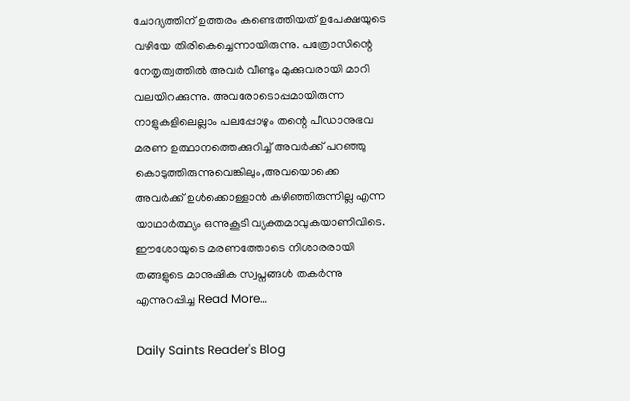ചോദ്യത്തിന് ഉത്തരം കണ്ടെത്തിയത് ഉപേക്ഷയുടെ വഴിയേ തിരികെച്ചെന്നായിരുന്നു. പത്രോസിന്റെ നേതൃത്വത്തിൽ അവർ വീണ്ടും മുക്കുവരായി മാറി വലയിറക്കുന്നു. അവരോടൊപ്പമായിരുന്ന നാളുകളിലെല്ലാം പലപ്പോഴും തന്റെ പീഡാനുഭവ മരണ ഉത്ഥാനത്തെക്കുറിച്ച് അവർക്ക് പറഞ്ഞു കൊടുത്തിരുന്നുവെങ്കിലും,അവയൊക്കെ അവർക്ക് ഉൾക്കൊള്ളാൻ കഴിഞ്ഞിരുന്നില്ല എന്ന യാഥാർത്ഥ്യം ഒന്നുകൂടി വ്യക്തമാവുകയാണിവിടെ. ഈശോയുടെ മരണത്തോടെ നിശാരരായി തങ്ങളുടെ മാനുഷിക സ്വപ്നങ്ങൾ തകർന്നു എന്നുറപ്പിച്ച Read More…

Daily Saints Reader's Blog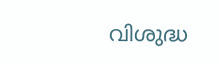വിശുദ്ധ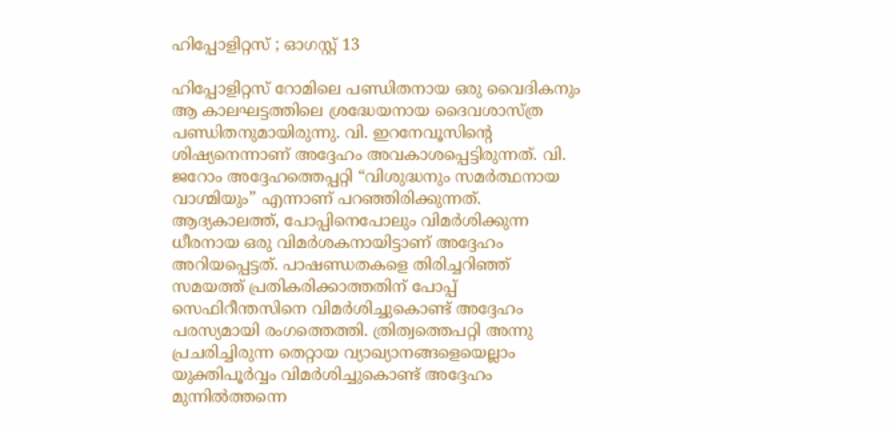ഹിപ്പോളിറ്റസ് ; ഓഗസ്റ്റ് 13

ഹിപ്പോളിറ്റസ് റോമിലെ പണ്ഡിതനായ ഒരു വൈദികനും ആ കാലഘട്ടത്തിലെ ശ്രദ്ധേയനായ ദൈവശാസ്ത്ര പണ്ഡിതനുമായിരുന്നു. വി. ഇറനേവൂസിന്റെ ശിഷ്യനെന്നാണ് അദ്ദേഹം അവകാശപ്പെട്ടിരുന്നത്. വി. ജറോം അദ്ദേഹത്തെപ്പറ്റി “വിശുദ്ധനും സമര്‍ത്ഥനായ വാഗ്മിയും” എന്നാണ് പറഞ്ഞിരിക്കുന്നത്. ആദ്യകാലത്ത്, പോപ്പിനെപോലും വിമര്‍ശിക്കുന്ന ധീരനായ ഒരു വിമര്‍ശകനായിട്ടാണ് അദ്ദേഹം അറിയപ്പെട്ടത്. പാഷണ്ഡതകളെ തിരിച്ചറിഞ്ഞ് സമയത്ത് പ്രതികരിക്കാത്തതിന് പോപ്പ് സെഫിറീന്തസിനെ വിമര്‍ശിച്ചുകൊണ്ട് അദ്ദേഹം പരസ്യമായി രംഗത്തെത്തി. ത്രിത്വത്തെപറ്റി അന്നു പ്രചരിച്ചിരുന്ന തെറ്റായ വ്യാഖ്യാനങ്ങളെയെല്ലാം യുക്തിപൂര്‍വ്വം വിമര്‍ശിച്ചുകൊണ്ട് അദ്ദേഹം മുന്നില്‍ത്തന്നെ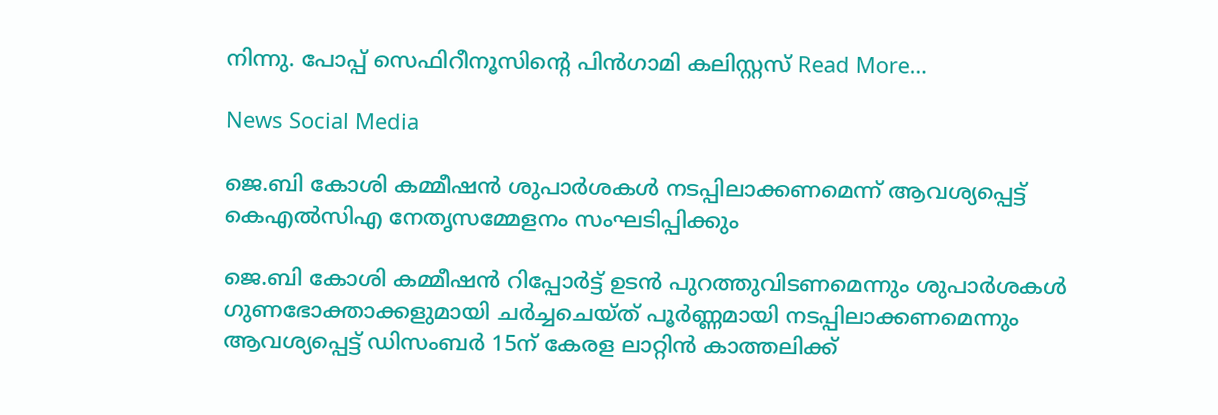നിന്നു. പോപ്പ് സെഫിറീനൂസിന്റെ പിന്‍ഗാമി കലിസ്റ്റസ് Read More…

News Social Media

ജെ.ബി കോശി കമ്മീഷന്‍ ശുപാര്‍ശകള്‍ നടപ്പിലാക്കണമെന്ന് ആവശ്യപ്പെട്ട് കെഎല്‍സിഎ നേതൃസമ്മേളനം സംഘടിപ്പിക്കും

ജെ.ബി കോശി കമ്മീഷന്‍ റിപ്പോര്‍ട്ട് ഉടന്‍ പുറത്തുവിടണമെന്നും ശുപാര്‍ശകള്‍ ഗുണഭോക്താക്കളുമായി ചര്‍ച്ചചെയ്ത് പൂര്‍ണ്ണമായി നടപ്പിലാക്കണമെന്നും ആവശ്യപ്പെട്ട് ഡിസംബര്‍ 15ന് കേരള ലാറ്റിന്‍ കാത്തലിക്ക്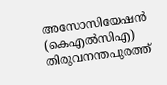അസോസിയേഷന്‍ (കെഎല്‍സിഎ) തിരുവനന്തപുരത്ത്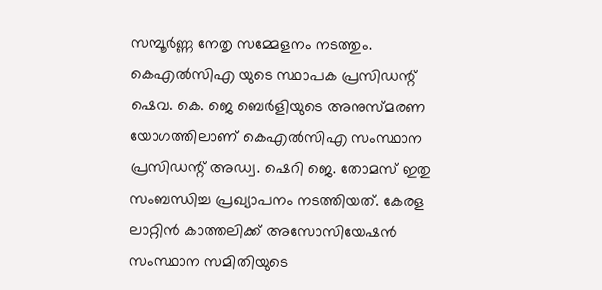സമ്പൂര്‍ണ്ണ നേതൃ സമ്മേളനം നടത്തും. കെഎല്‍സിഎ യുടെ സ്ഥാപക പ്രസിഡന്റ് ഷെവ. കെ. ജെ ബെര്‍ളിയുടെ അനുസ്മരണ യോഗത്തിലാണ് കെഎല്‍സിഎ സംസ്ഥാന പ്രസിഡന്റ് അഡ്വ. ഷെറി ജെ. തോമസ് ഇതു സംബന്ധിച്ച പ്രഖ്യാപനം നടത്തിയത്. കേരള ലാറ്റിന്‍ കാത്തലിക്ക് അസോസിയേഷന്‍ സംസ്ഥാന സമിതിയുടെ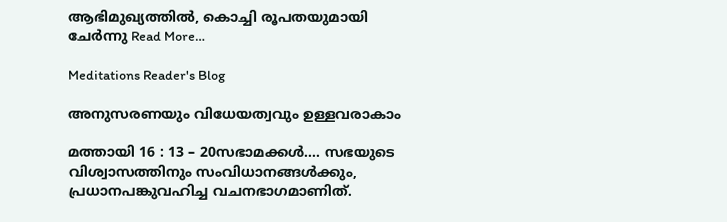ആഭിമുഖ്യത്തില്‍, കൊച്ചി രൂപതയുമായി ചേര്‍ന്നു Read More…

Meditations Reader's Blog

അനുസരണയും വിധേയത്വവും ഉള്ളവരാകാം

മത്തായി 16 : 13 – 20സഭാമക്കൾ…. സഭയുടെ വിശ്വാസത്തിനും സംവിധാനങ്ങൾക്കും, പ്രധാനപങ്കുവഹിച്ച വചനഭാഗമാണിത്.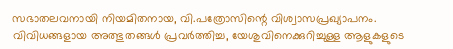സഭാതലവനായി നിയമിതനായ, വി.പത്രോസിന്റെ വിശ്വാസപ്രഖ്യാപനം. വിവിധങ്ങളായ അത്ഭുതങ്ങൾ പ്രവർത്തിച്ച, യേശുവിനെക്കുറിച്ചുള്ള ആളുകളുടെ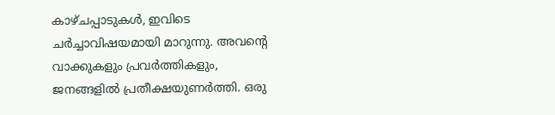കാഴ്ചപ്പാടുകൾ, ഇവിടെ ചർച്ചാവിഷയമായി മാറുന്നു. അവന്റെ വാക്കുകളും പ്രവർത്തികളും, ജനങ്ങളിൽ പ്രതീക്ഷയുണർത്തി. ഒരു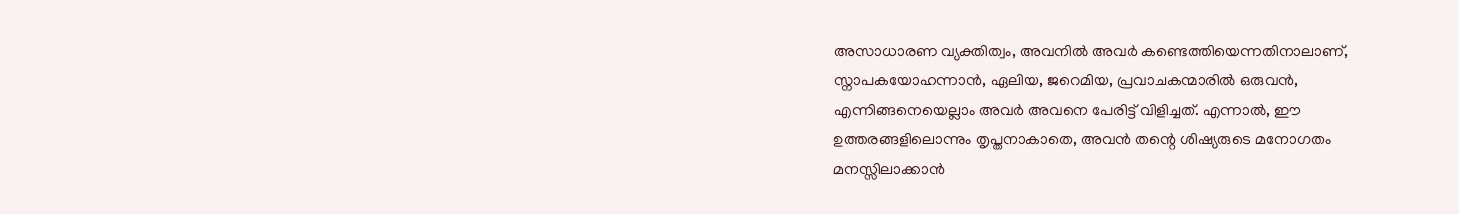അസാധാരണ വ്യക്തിത്വം, അവനിൽ അവർ കണ്ടെത്തിയെന്നതിനാലാണ്, സ്നാപകയോഹന്നാൻ, ഏലിയ, ജറെമിയ, പ്രവാചകന്മാരിൽ ഒരുവൻ, എന്നിങ്ങനെയെല്ലാം അവർ അവനെ പേരിട്ട് വിളിച്ചത്. എന്നാൽ, ഈ ഉത്തരങ്ങളിലൊന്നും തൃപ്തനാകാതെ, അവൻ തന്റെ ശിഷ്യരുടെ മനോഗതം മനസ്സിലാക്കാൻ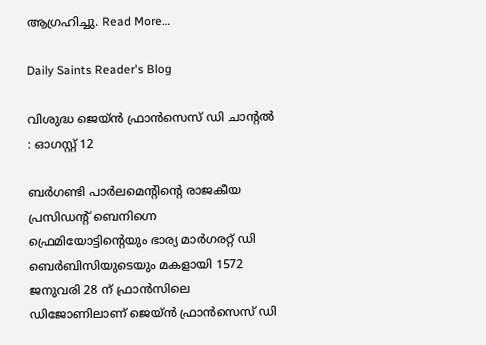ആഗ്രഹിച്ചു. Read More…

Daily Saints Reader's Blog

വിശുദ്ധ ജെയ്ൻ ഫ്രാൻസെസ് ഡി ചാൻ്റൽ : ഓഗസ്റ്റ് 12

ബർഗണ്ടി പാർലമെൻ്റിൻ്റെ രാജകീയ പ്രസിഡൻ്റ് ബെനിഗ്നെ ഫ്രെമിയോട്ടിൻ്റെയും ഭാര്യ മാർഗരറ്റ് ഡി ബെർബിസിയുടെയും മകളായി 1572 ജനുവരി 28 ന് ഫ്രാൻസിലെ ഡിജോണിലാണ് ജെയ്ൻ ഫ്രാൻസെസ് ഡി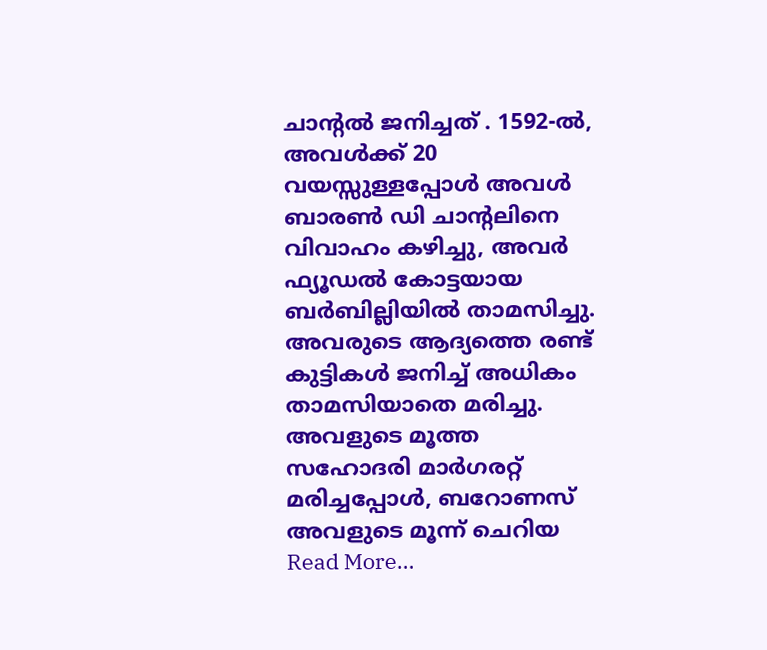ചാൻ്റൽ ജനിച്ചത് . 1592-ൽ, അവൾക്ക് 20 വയസ്സുള്ളപ്പോൾ അവൾ ബാരൺ ഡി ചാൻ്റലിനെ വിവാഹം കഴിച്ചു, അവർ ഫ്യൂഡൽ കോട്ടയായ ബർബില്ലിയിൽ താമസിച്ചു. അവരുടെ ആദ്യത്തെ രണ്ട് കുട്ടികൾ ജനിച്ച് അധികം താമസിയാതെ മരിച്ചു. അവളുടെ മൂത്ത സഹോദരി മാർഗരറ്റ് മരിച്ചപ്പോൾ, ബറോണസ് അവളുടെ മൂന്ന് ചെറിയ Read More…